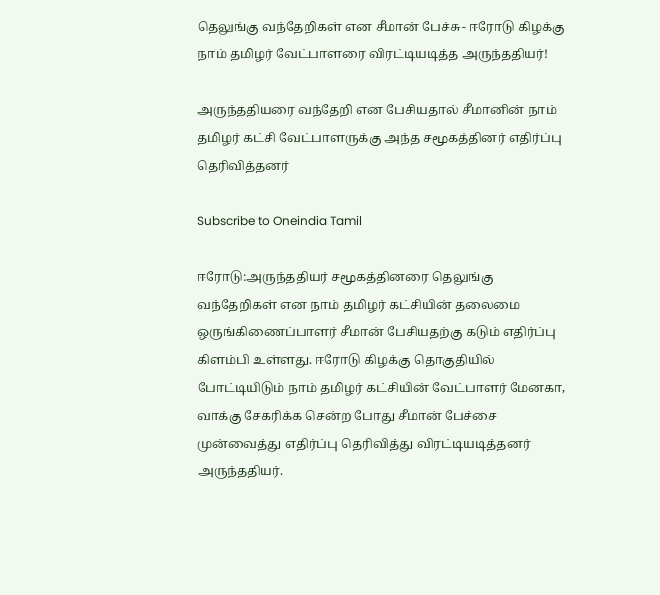தெலுங்கு வந்தேறிகள் என சீமான் பேச்சு- ஈரோடு கிழக்கு நாம் தமிழர் வேட்பாளரை விரட்டியடித்த அருந்ததியர்!

அருந்ததியரை வந்தேறி என பேசியதால் சீமானின் நாம் தமிழர் கட்சி வேட்பாளருக்கு அந்த சமூகத்தினர் எதிர்ப்பு தெரிவித்தனர்

Subscribe to Oneindia Tamil

ஈரோடு:அருந்ததியர் சமூகத்தினரை தெலுங்கு வந்தேறிகள் என நாம் தமிழர் கட்சியின் தலைமை ஒருங்கிணைப்பாளர் சீமான் பேசியதற்கு கடும் எதிர்ப்பு கிளம்பி உள்ளது. ஈரோடு கிழக்கு தொகுதியில் போட்டியிடும் நாம் தமிழர் கட்சியின் வேட்பாளர் மேனகா, வாக்கு சேகரிக்க சென்ற போது சீமான் பேச்சை முன்வைத்து எதிர்ப்பு தெரிவித்து விரட்டியடித்தனர் அருந்ததியர்.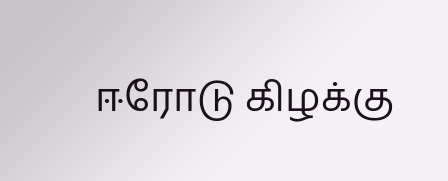ஈரோடு கிழக்கு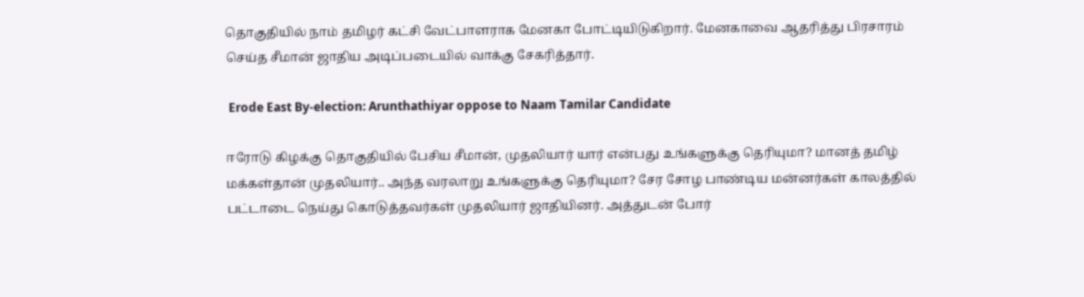தொகுதியில் நாம் தமிழர் கட்சி வேட்பாளராக மேனகா போட்டியிடுகிறார். மேனகாவை ஆதரித்து பிரசாரம் செய்த சீமான் ஜாதிய அடிப்படையில் வாக்கு சேகரித்தார்.

 Erode East By-election: Arunthathiyar oppose to Naam Tamilar Candidate

ஈரோடு கிழக்கு தொகுதியில் பேசிய சீமான், முதலியார் யார் என்பது உங்களுக்கு தெரியுமா? மானத் தமிழ் மக்கள்தான் முதலியார்.. அந்த வரலாறு உங்களுக்கு தெரியுமா? சேர சோழ பாண்டிய மன்னர்கள் காலத்தில் பட்டாடை நெய்து கொடுத்தவர்கள் முதலியார் ஜாதியினர். அத்துடன் போர்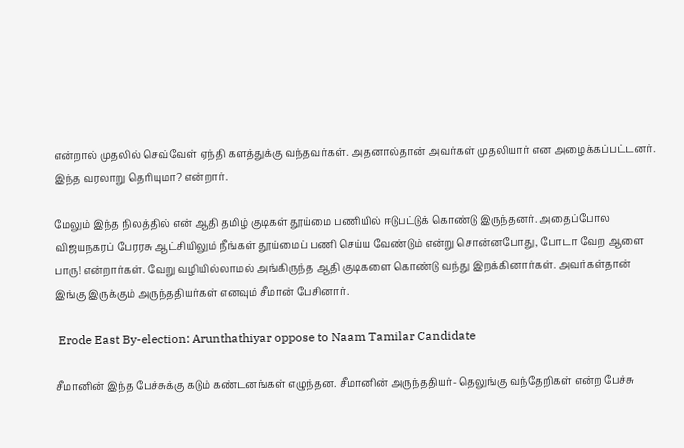என்றால் முதலில் செவ்வேள் ஏந்தி களத்துக்கு வந்தவர்கள். அதனால்தான் அவர்கள் முதலியார் என அழைக்கப்பட்டனர். இந்த வரலாறு தெரியுமா? என்றார்.

மேலும் இந்த நிலத்தில் என் ஆதி தமிழ் குடிகள் தூய்மை பணியில் ஈடுபட்டுக் கொண்டு இருந்தனர். அதைப்போல விஜயநகரப் பேரரசு ஆட்சியிலும் நீங்கள் தூய்மைப் பணி செய்ய வேண்டும் என்று சொன்னபோது, போடா வேற ஆளை பாரு! என்றார்கள். வேறு வழியில்லாமல் அங்கிருந்த ஆதி குடிகளை கொண்டு வந்து இறக்கினார்கள். அவர்கள்தான் இங்கு இருக்கும் அருந்ததியர்கள் எனவும் சீமான் பேசினார்.

 Erode East By-election: Arunthathiyar oppose to Naam Tamilar Candidate

சீமானின் இந்த பேச்சுக்கு கடும் கண்டனங்கள் எழுந்தன. சீமானின் அருந்ததியர்- தெலுங்கு வந்தேறிகள் என்ற பேச்சு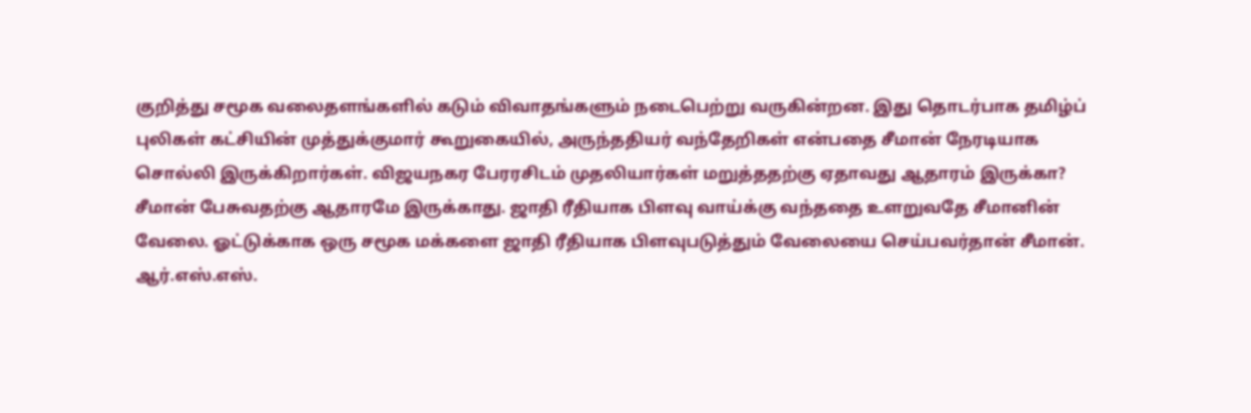குறித்து சமூக வலைதளங்களில் கடும் விவாதங்களும் நடைபெற்று வருகின்றன. இது தொடர்பாக தமிழ்ப் புலிகள் கட்சியின் முத்துக்குமார் கூறுகையில், அருந்ததியர் வந்தேறிகள் என்பதை சீமான் நேரடியாக சொல்லி இருக்கிறார்கள். விஜயநகர பேரரசிடம் முதலியார்கள் மறுத்ததற்கு ஏதாவது ஆதாரம் இருக்கா? சீமான் பேசுவதற்கு ஆதாரமே இருக்காது. ஜாதி ரீதியாக பிளவு வாய்க்கு வந்ததை உளறுவதே சீமானின் வேலை. ஓட்டுக்காக ஒரு சமூக மக்களை ஜாதி ரீதியாக பிளவுபடுத்தும் வேலையை செய்பவர்தான் சீமான். ஆர்.எஸ்.எஸ்.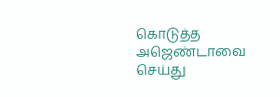கொடுத்த அஜெண்டாவை செய்து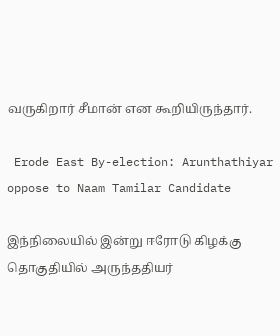வருகிறார் சீமான் என கூறியிருந்தார்.

 Erode East By-election: Arunthathiyar oppose to Naam Tamilar Candidate

இந்நிலையில் இன்று ஈரோடு கிழக்கு தொகுதியில் அருந்ததியர்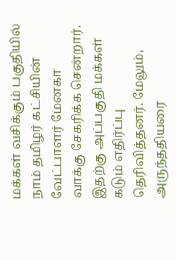மக்கள் வசிக்கும் பகுதியில் நாம் தமிழர் கட்சியின் வேட்பாளர் மேனகா வாக்கு சேகரிக்க சென்றார். இதற்கு அப்பகுதி மக்கள் கடும் எதிர்ப்பு தெரிவித்தனர். மேலும், அருந்ததியரை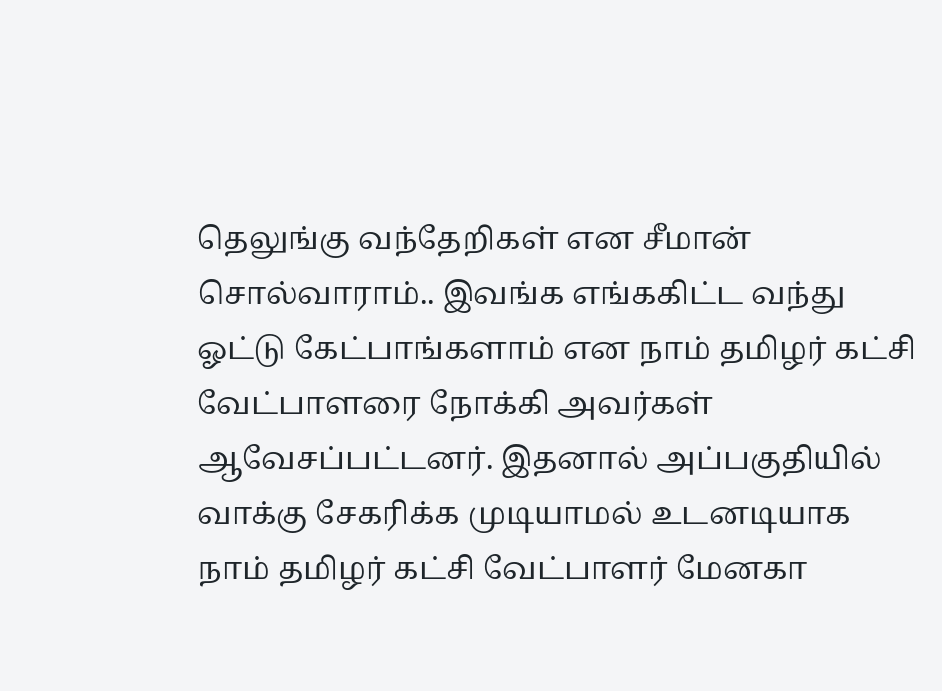தெலுங்கு வந்தேறிகள் என சீமான் சொல்வாராம்.. இவங்க எங்ககிட்ட வந்து ஓட்டு கேட்பாங்களாம் என நாம் தமிழர் கட்சி வேட்பாளரை நோக்கி அவர்கள் ஆவேசப்பட்டனர். இதனால் அப்பகுதியில் வாக்கு சேகரிக்க முடியாமல் உடனடியாக நாம் தமிழர் கட்சி வேட்பாளர் மேனகா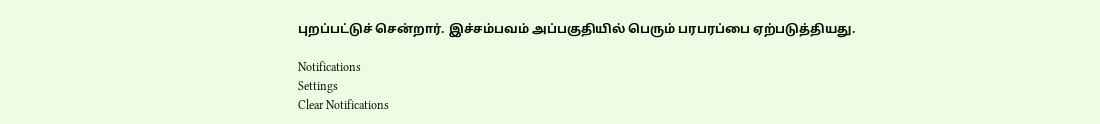புறப்பட்டுச் சென்றார். இச்சம்பவம் அப்பகுதியில் பெரும் பரபரப்பை ஏற்படுத்தியது.

Notifications
Settings
Clear Notifications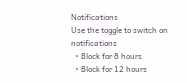Notifications
Use the toggle to switch on notifications
  • Block for 8 hours
  • Block for 12 hours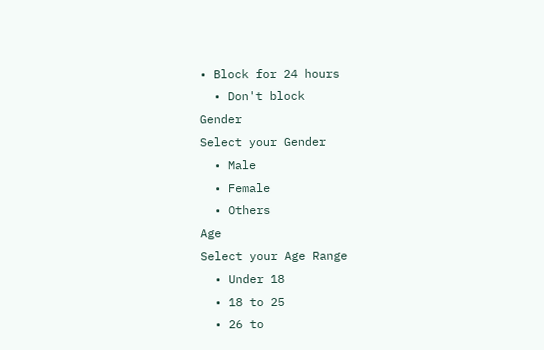• Block for 24 hours
  • Don't block
Gender
Select your Gender
  • Male
  • Female
  • Others
Age
Select your Age Range
  • Under 18
  • 18 to 25
  • 26 to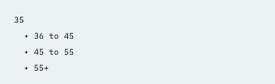35
  • 36 to 45
  • 45 to 55
  • 55+